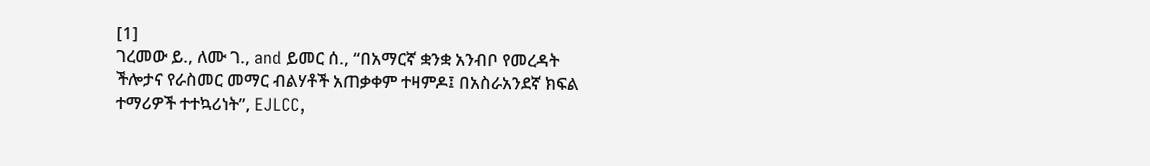[1]
ገረመው ይ., ለሙ ገ., and ይመር ሰ., “በአማርኛ ቋንቋ አንብቦ የመረዳት ችሎታና የራስመር መማር ብልሃቶች አጠቃቀም ተዛምዶ፤ በአስራአንደኛ ክፍል ተማሪዎች ተተኳሪነት”, EJLCC,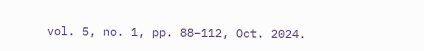vol. 5, no. 1, pp. 88–112, Oct. 2024.